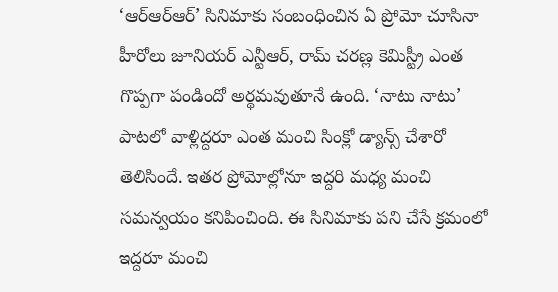‘ఆర్ఆర్ఆర్’ సినిమాకు సంబంధించిన ఏ ప్రోమో చూసినా హీరోలు జూనియర్ ఎన్టీఆర్, రామ్ చరణ్ల కెమిస్ట్రీ ఎంత గొప్పగా పండిందో అర్థమవుతూనే ఉంది. ‘నాటు నాటు’ పాటలో వాళ్లిద్దరూ ఎంత మంచి సింక్లో డ్యాన్స్ చేశారో తెలిసిందే. ఇతర ప్రోమోల్లోనూ ఇద్దరి మధ్య మంచి సమన్వయం కనిపించింది. ఈ సినిమాకు పని చేసే క్రమంలో ఇద్దరూ మంచి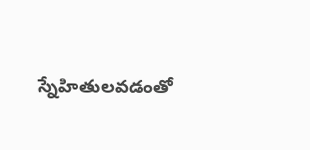స్నేహితులవడంతో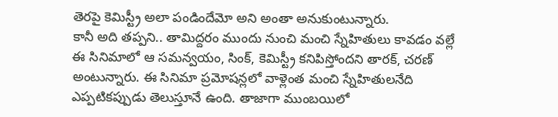తెరపై కెమిస్ట్రీ అలా పండిందేమో అని అంతా అనుకుంటున్నారు.
కానీ అది తప్పని.. తామిద్దరం ముందు నుంచి మంచి స్నేహితులు కావడం వల్లే ఈ సినిమాలో ఆ సమన్వయం, సింక్, కెమిస్ట్రీ కనిపిస్తోందని తారక్, చరణ్ అంటున్నారు. ఈ సినిమా ప్రమోషన్లలో వాళ్లెంత మంచి స్నేహితులనేది ఎప్పటికప్పుడు తెలుస్తూనే ఉంది. తాజాగా ముంబయిలో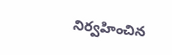నిర్వహించిన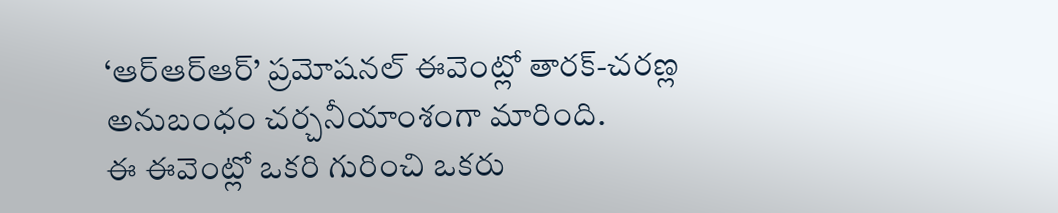‘ఆర్ఆర్ఆర్’ ప్రమోషనల్ ఈవెంట్లో తారక్-చరణ్ల అనుబంధం చర్చనీయాంశంగా మారింది.
ఈ ఈవెంట్లో ఒకరి గురించి ఒకరు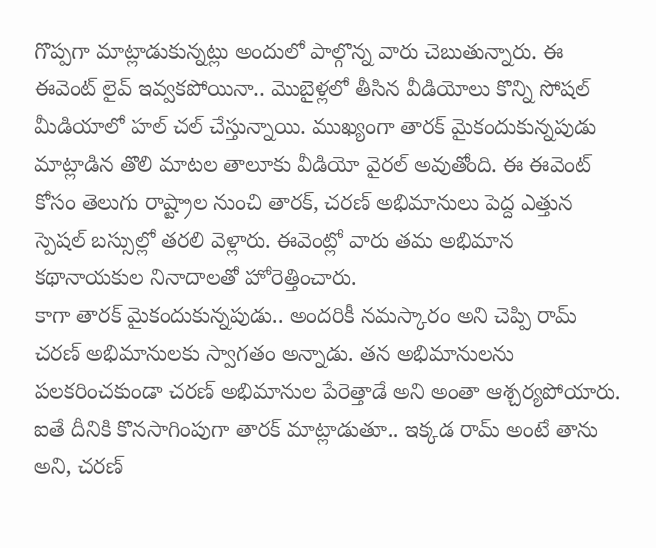గొప్పగా మాట్లాడుకున్నట్లు అందులో పాల్గొన్న వారు చెబుతున్నారు. ఈ ఈవెంట్ లైవ్ ఇవ్వకపోయినా.. మొబైళ్లలో తీసిన వీడియోలు కొన్ని సోషల్ మీడియాలో హల్ చల్ చేస్తున్నాయి. ముఖ్యంగా తారక్ మైకందుకున్నపుడు మాట్లాడిన తొలి మాటల తాలూకు వీడియో వైరల్ అవుతోంది. ఈ ఈవెంట్ కోసం తెలుగు రాష్ట్రాల నుంచి తారక్, చరణ్ అభిమానులు పెద్ద ఎత్తున స్పెషల్ బస్సుల్లో తరలి వెళ్లారు. ఈవెంట్లో వారు తమ అభిమాన కథానాయకుల నినాదాలతో హోరెత్తించారు.
కాగా తారక్ మైకందుకున్నపుడు.. అందరికీ నమస్కారం అని చెప్పి రామ్ చరణ్ అభిమానులకు స్వాగతం అన్నాడు. తన అభిమానులను పలకరించకుండా చరణ్ అభిమానుల పేరెత్తాడే అని అంతా ఆశ్చర్యపోయారు. ఐతే దీనికి కొనసాగింపుగా తారక్ మాట్లాడుతూ.. ఇక్కడ రామ్ అంటే తాను అని, చరణ్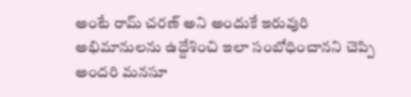అంటే రామ్ చరణ్ అని అందుకే ఇరువురి అభిమానులను ఉద్దేశించి ఇలా సంబోధించానని చెప్పి అందరి మనసూ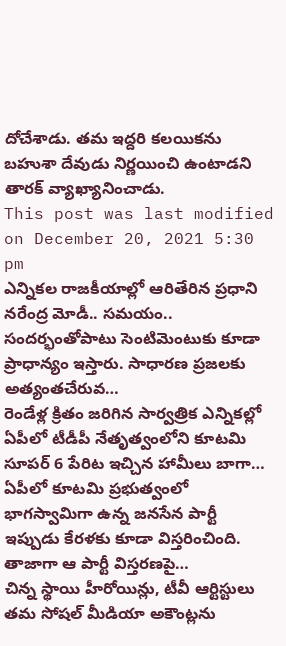దోచేశాడు. తమ ఇద్దరి కలయికను బహుశా దేవుడు నిర్ణయించి ఉంటాడని తారక్ వ్యాఖ్యానించాడు.
This post was last modified on December 20, 2021 5:30 pm
ఎన్నికల రాజకీయాల్లో ఆరితేరిన ప్రధాని నరేంద్ర మోడీ.. సమయం.. సందర్భంతోపాటు సెంటిమెంటుకు కూడా ప్రాధాన్యం ఇస్తారు. సాధారణ ప్రజలకు అత్యంతచేరువ…
రెండేళ్ల క్రితం జరిగిన సార్వత్రిక ఎన్నికల్లో ఏపీలో టీడీపీ నేతృత్వంలోని కూటమి సూపర్ 6 పేరిట ఇచ్చిన హామీలు బాగా…
ఏపీలో కూటమి ప్రభుత్వంలో భాగస్వామిగా ఉన్న జనసేన పార్టీ ఇప్పుడు కేరళకు కూడా విస్తరించింది. తాజాగా ఆ పార్టీ విస్తరణపై…
చిన్న స్థాయి హీరోయిన్లు, టీవీ ఆర్టిస్టులు తమ సోషల్ మీడియా అకౌంట్లను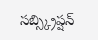సబ్స్క్రిప్షన్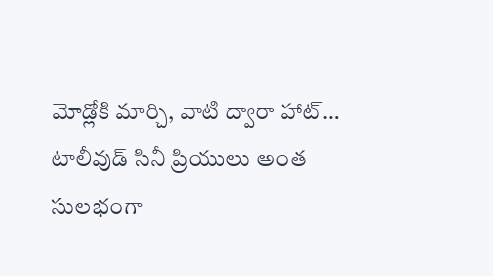మోడ్లోకి మార్చి, వాటి ద్వారా హాట్…
టాలీవుడ్ సినీ ప్రియులు అంత సులభంగా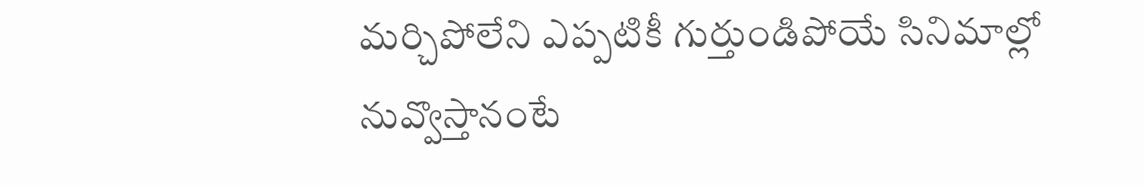మర్చిపోలేని ఎప్పటికీ గుర్తుండిపోయే సినిమాల్లో నువ్వొస్తానంటే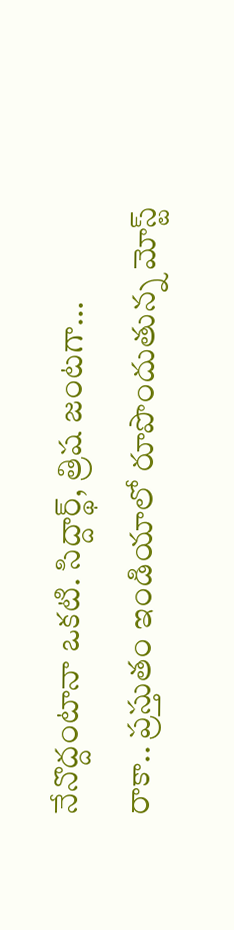నేనొద్దంటానా ఒకటి. సిద్దార్థ్, త్రిష జంటగా…
రాకా.. ప్రస్తుతం ఇండియాలో రూపొందుతున్న మోస్ట్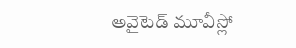అవైటెడ్ మూవీస్లో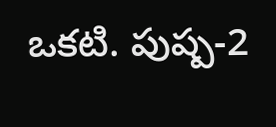ఒకటి. పుష్ప-2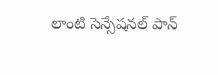లాంటి సెన్సేషనల్ పాన్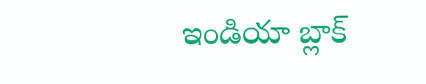ఇండియా బ్లాక్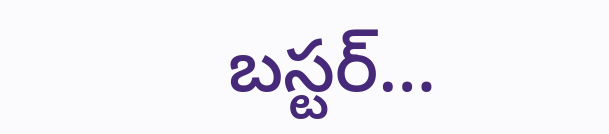బస్టర్…